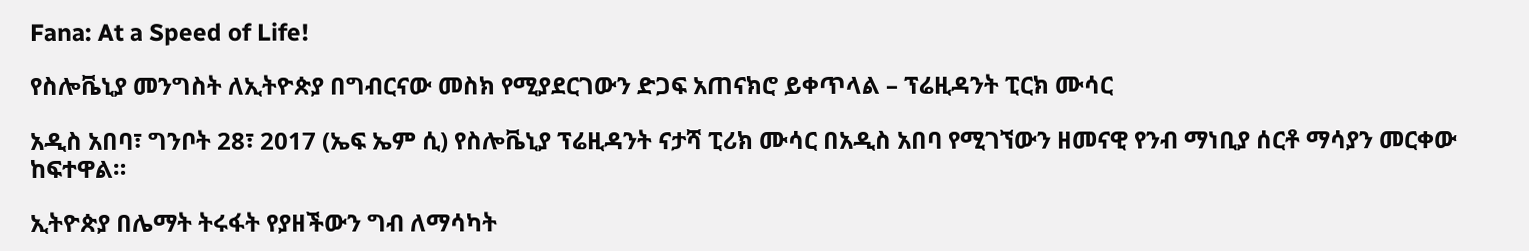Fana: At a Speed of Life!

የስሎቬኒያ መንግስት ለኢትዮጵያ በግብርናው መስክ የሚያደርገውን ድጋፍ አጠናክሮ ይቀጥላል – ፕሬዚዳንት ፒርክ ሙሳር

አዲስ አበባ፣ ግንቦት 28፣ 2017 (ኤፍ ኤም ሲ) የስሎቬኒያ ፕሬዚዳንት ናታሻ ፒሪክ ሙሳር በአዲስ አበባ የሚገኘውን ዘመናዊ የንብ ማነቢያ ሰርቶ ማሳያን መርቀው ከፍተዋል።

ኢትዮጵያ በሌማት ትሩፋት የያዘችውን ግብ ለማሳካት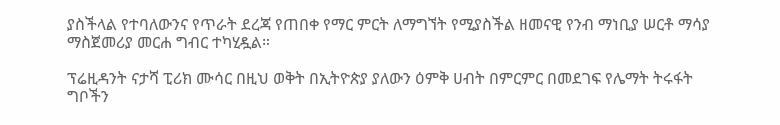ያስችላል የተባለውንና የጥራት ደረጃ የጠበቀ የማር ምርት ለማግኘት የሚያስችል ዘመናዊ የንብ ማነቢያ ሠርቶ ማሳያ ማስጀመሪያ መርሐ ግብር ተካሂዷል።

ፕሬዚዳንት ናታሻ ፒሪክ ሙሳር በዚህ ወቅት በኢትዮጵያ ያለውን ዕምቅ ሀብት በምርምር በመደገፍ የሌማት ትሩፋት ግቦችን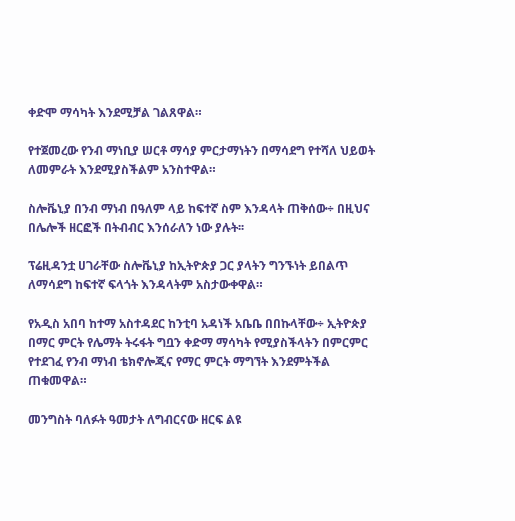ቀድሞ ማሳካት እንደሚቻል ገልጸዋል።

የተጀመረው የንብ ማነቢያ ሠርቶ ማሳያ ምርታማነትን በማሳደግ የተሻለ ህይወት ለመምራት እንደሚያስችልም አንስተዋል።

ስሎቬኒያ በንብ ማነብ በዓለም ላይ ከፍተኛ ስም እንዳላት ጠቅሰው÷ በዚህና በሌሎች ዘርፎች በትብብር እንሰራለን ነው ያሉት፡፡

ፕሬዚዳንቷ ሀገራቸው ስሎቬኒያ ከኢትዮጵያ ጋር ያላትን ግንኙነት ይበልጥ ለማሳደግ ከፍተኛ ፍላጎት እንዳላትም አስታውቀዋል።

የአዲስ አበባ ከተማ አስተዳደር ከንቲባ አዳነች አቤቤ በበኩላቸው÷ ኢትዮጵያ በማር ምርት የሌማት ትሩፋት ግቧን ቀድማ ማሳካት የሚያስችላትን በምርምር የተደገፈ የንብ ማነብ ቴክኖሎጂና የማር ምርት ማግኘት እንደምትችል ጠቁመዋል።

መንግስት ባለፉት ዓመታት ለግብርናው ዘርፍ ልዩ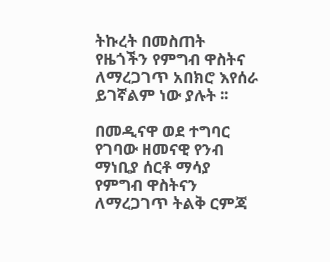ትኩረት በመስጠት የዜጎችን የምግብ ዋስትና ለማረጋገጥ አበክሮ እየሰራ ይገኛልም ነው ያሉት ፡፡

በመዲናዋ ወደ ተግባር የገባው ዘመናዊ የንብ ማነቢያ ሰርቶ ማሳያ የምግብ ዋስትናን ለማረጋገጥ ትልቅ ርምጃ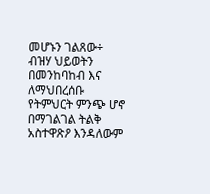መሆኑን ገልጸው÷ ብዝሃ ህይወትን በመንከባከብ እና ለማህበረሰቡ የትምህርት ምንጭ ሆኖ በማገልገል ትልቅ አስተዋጽዖ እንዳለውም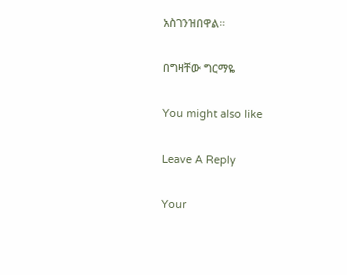አስገንዝበዋል።

በግዛቸው ግርማዬ

You might also like

Leave A Reply

Your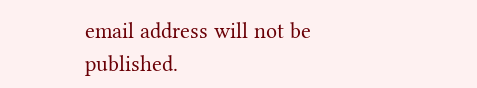email address will not be published.